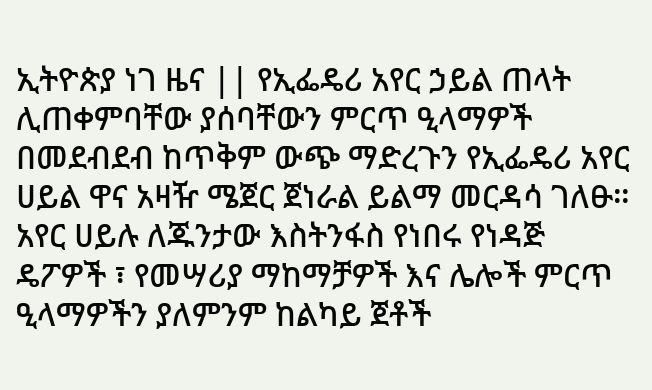ኢትዮጵያ ነገ ዜና || የኢፌዴሪ አየር ኃይል ጠላት ሊጠቀምባቸው ያሰባቸውን ምርጥ ዒላማዎች በመደብደብ ከጥቅም ውጭ ማድረጉን የኢፌዴሪ አየር ሀይል ዋና አዛዥ ሜጀር ጀነራል ይልማ መርዳሳ ገለፁ።
አየር ሀይሉ ለጁንታው እስትንፋስ የነበሩ የነዳጅ ዴፖዎች ፣ የመሣሪያ ማከማቻዎች እና ሌሎች ምርጥ ዒላማዎችን ያለምንም ከልካይ ጀቶች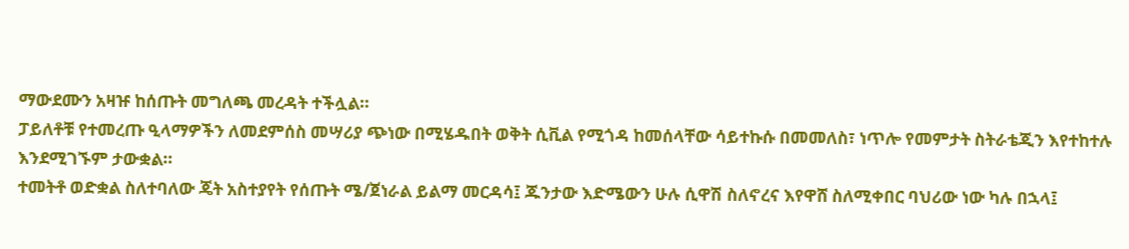ማውደሙን አዛዡ ከሰጡት መግለጫ መረዳት ተችሏል።
ፓይለቶቹ የተመረጡ ዒላማዎችን ለመደምሰስ መሣሪያ ጭነው በሚሄዱበት ወቅት ሲቪል የሚጎዳ ከመሰላቸው ሳይተኩሱ በመመለስ፣ ነጥሎ የመምታት ስትራቴጂን እየተከተሉ እንደሚገኙም ታውቋል።
ተመትቶ ወድቋል ስለተባለው ጄት አስተያየት የሰጡት ሜ/ጀነራል ይልማ መርዳሳ፤ ጁንታው እድሜውን ሁሉ ሲዋሽ ስለኖረና እየዋሸ ስለሚቀበር ባህሪው ነው ካሉ በኋላ፤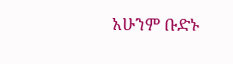አሁንም ቡድኑ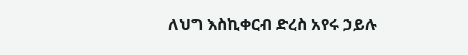ለህግ እስኪቀርብ ድረስ አየሩ ኃይሉ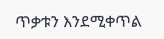ጥቃቱን እንደሚቀጥል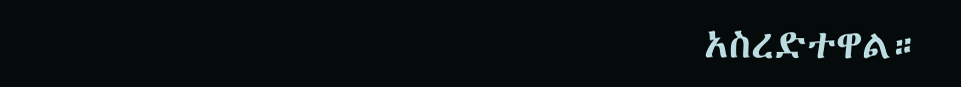አስረድተዋል።